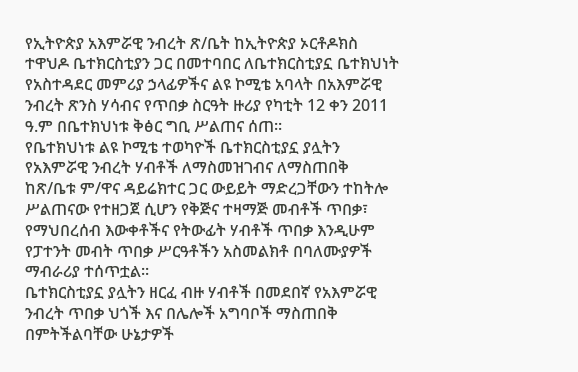የኢትዮጵያ አእምሯዊ ንብረት ጽ/ቤት ከኢትዮጵያ ኦርቶዶክስ ተዋህዶ ቤተክርስቲያን ጋር በመተባበር ለቤተክርስቲያኗ ቤተክህነት የአስተዳደር መምሪያ ኃላፊዎችና ልዩ ኮሚቴ አባላት በአእምሯዊ ንብረት ጽንስ ሃሳብና የጥበቃ ስርዓት ዙሪያ የካቲት 12 ቀን 2011 ዓ.ም በቤተክህነቱ ቅፅር ግቢ ሥልጠና ሰጠ፡፡
የቤተክህነቱ ልዩ ኮሚቴ ተወካዮች ቤተክርስቲያኗ ያሏትን የአእምሯዊ ንብረት ሃብቶች ለማስመዝገብና ለማስጠበቅ ከጽ/ቤቱ ም/ዋና ዳይሬክተር ጋር ውይይት ማድረጋቸውን ተከትሎ ሥልጠናው የተዘጋጀ ሲሆን የቅጅና ተዛማጅ መብቶች ጥበቃ፣ የማህበረሰብ እውቀቶችና የትውፊት ሃብቶች ጥበቃ እንዲሁም የፓተንት መብት ጥበቃ ሥርዓቶችን አስመልክቶ በባለሙያዎች ማብራሪያ ተሰጥቷል፡፡
ቤተክርስቲያኗ ያሏትን ዘርፈ ብዙ ሃብቶች በመደበኛ የአእምሯዊ ንብረት ጥበቃ ህጎች እና በሌሎች አግባቦች ማስጠበቅ በምትችልባቸው ሁኔታዎች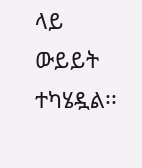ላይ ውይይት ተካሄዷል፡፡